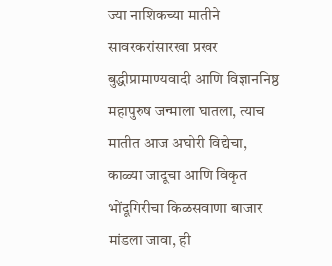ज्या नाशिकच्या मातीने सावरकरांसारखा प्रखर बुद्धीप्रामाण्यवादी आणि विज्ञाननिष्ठ महापुरुष जन्माला घातला, त्याच मातीत आज अघोरी विद्येचा, काळ्या जादूचा आणि विकृत भोंदूगिरीचा किळसवाणा बाजार मांडला जावा, ही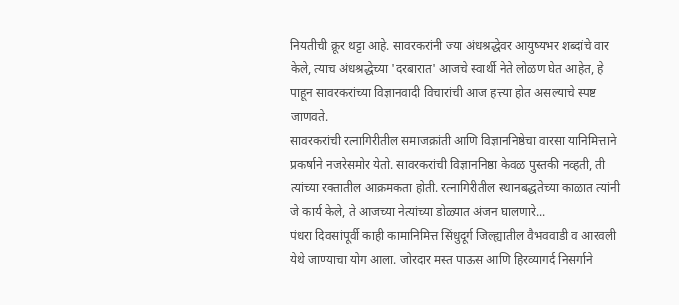नियतीची क्रूर थट्टा आहे. सावरकरांनी ज्या अंधश्रद्धेवर आयुष्यभर शब्दांचे वार केले, त्याच अंधश्रद्धेच्या 'दरबारात' आजचे स्वार्थी नेते लोळण घेत आहेत, हे पाहून सावरकरांच्या विज्ञानवादी विचारांची आज हत्त्या होत असल्याचे स्पष्ट जाणवते.
सावरकरांची रत्नागिरीतील समाजक्रांती आणि विज्ञाननिष्ठेचा वारसा यानिमित्ताने प्रकर्षाने नजरेसमोर येतो. सावरकरांची विज्ञाननिष्ठा केवळ पुस्तकी नव्हती, ती त्यांच्या रक्तातील आक्रमकता होती. रत्नागिरीतील स्थानबद्धतेच्या काळात त्यांनी जे कार्य केले, ते आजच्या नेत्यांच्या डोळ्यात अंजन घालणारे...
पंधरा दिवसांपूर्वी काही कामानिमित्त सिंधुदूर्ग जिल्ह्यातील वैभववाडी व आरवली येथे जाण्याचा योग आला. जोरदार मस्त पाऊस आणि हिरव्यागर्द निसर्गाने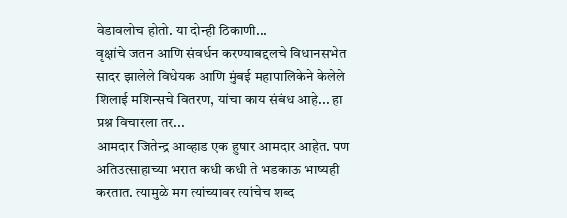वेडावलोच होतो. या दोन्ही ठिकाणी...
वृक्षांचे जतन आणि संवर्धन करण्याबद्दलचे विधानसभेत सादर झालेले विधेयक आणि मुंबई महापालिकेने केलेले शिलाई मशिन्सचे वितरण, यांचा काय संबंध आहे... हा प्रश्न विचारला तर...
आमदार जितेन्द्र आव्हाड एक हुषार आमदार आहेत. पण अतिउत्साहाच्या भरात कधी कधी ते भडकाऊ भाष्यही करतात. त्यामुळे मग त्यांच्यावर त्यांचेच शब्द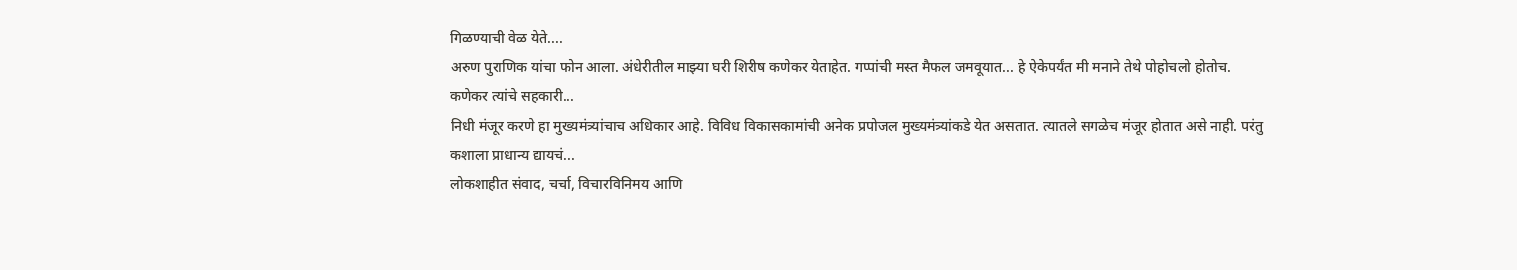गिळण्याची वेळ येते....
अरुण पुराणिक यांचा फोन आला. अंधेरीतील माझ्या घरी शिरीष कणेकर येताहेत. गप्पांची मस्त मैफल जमवूयात... हे ऐकेपर्यंत मी मनाने तेथे पोहोचलो होतोच.
कणेकर त्यांचे सहकारी...
निधी मंजूर करणे हा मुख्यमंत्र्यांचाच अधिकार आहे. विविध विकासकामांची अनेक प्रपोजल मुख्यमंत्र्यांकडे येत असतात. त्यातले सगळेच मंजूर होतात असे नाही. परंतु कशाला प्राधान्य द्यायचं...
लोकशाहीत संवाद, चर्चा, विचारविनिमय आणि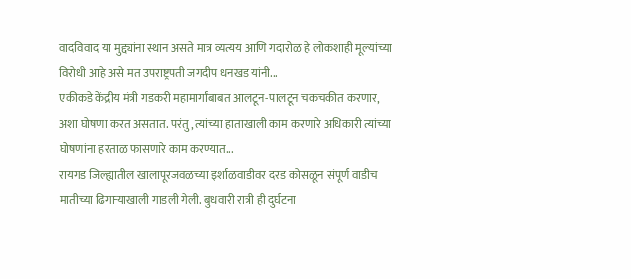वादविवाद या मुद्द्यांना स्थान असते मात्र व्यत्यय आणि गदारोळ हे लोकशाही मूल्यांच्या विरोधी आहे असे मत उपराष्ट्रपती जगदीप धनखड यांनी...
एकीकडे केंद्रीय मंत्री गडकरी महामार्गांबाबत आलटून-पालटून चकचकीत करणार, अशा घोषणा करत असतात. परंतु, त्यांच्या हाताखाली काम करणारे अधिकारी त्यांच्या घोषणांना हरताळ फासणारे काम करण्यात...
रायगड जिल्ह्यातील खालापूरजवळच्या इर्शाळवाडीवर दरड कोसळून संपूर्ण वाडीच मातीच्या ढिगाऱ्याखाली गाडली गेली. बुधवारी रात्री ही दुर्घटना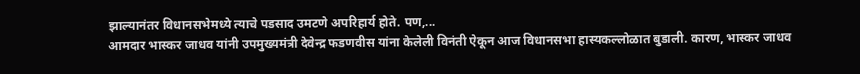झाल्यानंतर विधानसभेमध्ये त्याचे पडसाद उमटणे अपरिहार्य होते. पण,...
आमदार भास्कर जाधव यांनी उपमुख्यमंत्री देवेन्द्र फडणवीस यांना केलेली विनंती ऐकून आज विधानसभा हास्यकल्लोळात बुडाली. कारण, भास्कर जाधव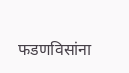फडणविसांना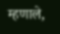म्हणाले,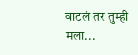वाटलं तर तुम्ही मला...